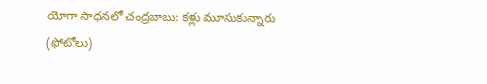యోగా సాధనలో చంద్రబాబు: కళ్లు మూసుకున్నారు (ఫోటోలు)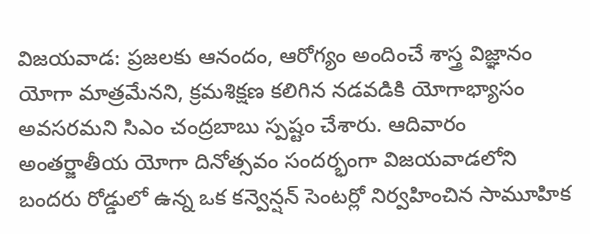విజయవాడ: ప్రజలకు ఆనందం, ఆరోగ్యం అందించే శాస్త్ర విజ్ఞానం యోగా మాత్రమేనని, క్రమశిక్షణ కలిగిన నడవడికి యోగాభ్యాసం అవసరమని సిఎం చంద్రబాబు స్పష్టం చేశారు. ఆదివారం అంతర్జాతీయ యోగా దినోత్సవం సందర్భంగా విజయవాడలోని బందరు రోడ్డులో ఉన్న ఒక కన్వెన్షన్ సెంటర్లో నిర్వహించిన సామూహిక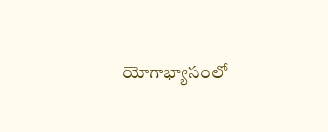యోగాభ్యాసంలో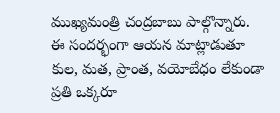ముఖ్యమంత్రి చంద్రబాబు పాల్గొన్నారు.
ఈ సందర్భంగా ఆయన మాట్లాడుతూ కుల, మత, ప్రాంత, వయోబేధం లేకుండా ప్రతి ఒక్కరూ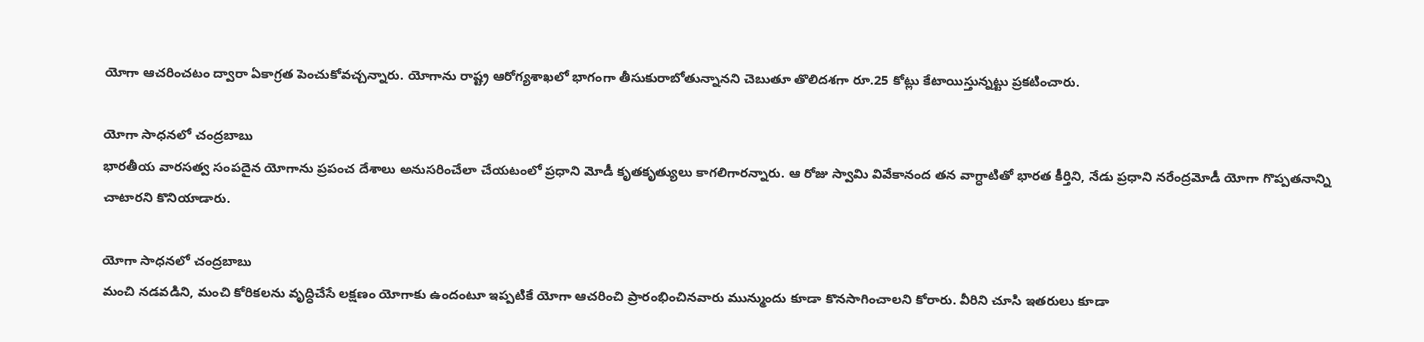యోగా ఆచరించటం ద్వారా ఏకాగ్రత పెంచుకోవచ్చన్నారు. యోగాను రాష్ట్ర ఆరోగ్యశాఖలో భాగంగా తీసుకురాబోతున్నానని చెబుతూ తొలిదశగా రూ.25 కోట్లు కేటాయిస్తున్నట్టు ప్రకటించారు.

యోగా సాధనలో చంద్రబాబు
భారతీయ వారసత్వ సంపదైన యోగాను ప్రపంచ దేశాలు అనుసరించేలా చేయటంలో ప్రధాని మోడీ కృతకృత్యులు కాగలిగారన్నారు. ఆ రోజు స్వావిు వివేకానంద తన వాగ్ధాటితో భారత కీర్తిని, నేడు ప్రధాని నరేంద్రమోడీ యోగా గొప్పతనాన్ని చాటారని కొనియాడారు.

యోగా సాధనలో చంద్రబాబు
మంచి నడవడిని, మంచి కోరికలను వృద్ధిచేసే లక్షణం యోగాకు ఉందంటూ ఇప్పటికే యోగా ఆచరించి ప్రారంభించినవారు మున్ముందు కూడా కొనసాగించాలని కోరారు. వీరిని చూసి ఇతరులు కూడా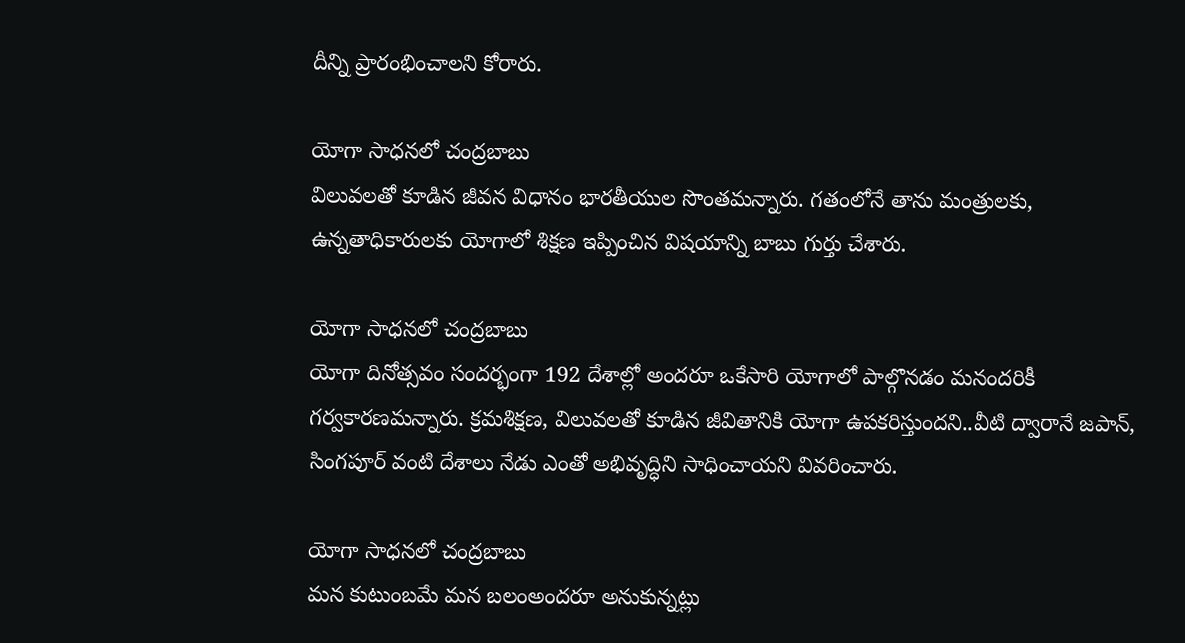దీన్ని ప్రారంభించాలని కోరారు.

యోగా సాధనలో చంద్రబాబు
విలువలతో కూడిన జీవన విధానం భారతీయుల సొంతమన్నారు. గతంలోనే తాను మంత్రులకు, ఉన్నతాధికారులకు యోగాలో శిక్షణ ఇప్పించిన విషయాన్ని బాబు గుర్తు చేశారు.

యోగా సాధనలో చంద్రబాబు
యోగా దినోత్సవం సందర్భంగా 192 దేశాల్లో అందరూ ఒకేసారి యోగాలో పాల్గొనడం మనందరికీ గర్వకారణమన్నారు. క్రమశిక్షణ, విలువలతో కూడిన జీవితానికి యోగా ఉపకరిస్తుందని..వీటి ద్వారానే జపాన్, సింగపూర్ వంటి దేశాలు నేడు ఎంతో అభివృద్ధిని సాధించాయని వివరించారు.

యోగా సాధనలో చంద్రబాబు
మన కుటుంబమే మన బలంఅందరూ అనుకున్నట్లు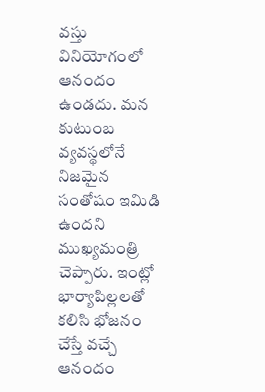వస్తు వినియోగంలో ఆనందం ఉండదు. మన కుటుంబ వ్యవస్థలోనే నిజమైన సంతోషం ఇమిడి ఉందని ముఖ్యమంత్రి చెప్పారు. ఇంట్లో భార్యాపిల్లలతో కలిసి భోజనం చేస్తే వచ్చే ఆనందం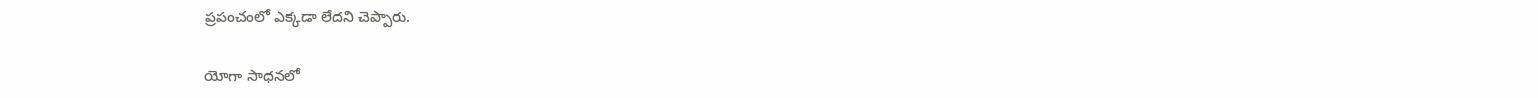ప్రపంచంలో ఎక్కడా లేదని చెప్పారు.

యోగా సాధనలో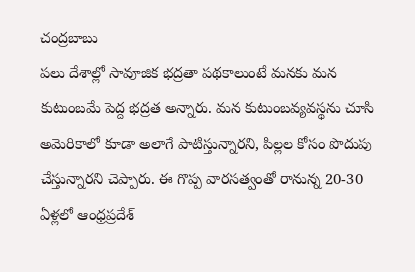చంద్రబాబు
పలు దేశాల్లో సావూజిక భద్రతా పథకాలుంటే మనకు మన కుటుంబమే పెద్ద భద్రత అన్నారు. మన కుటుంబవ్యవస్థను చూసి అమెరికాలో కూడా అలాగే పాటిస్తున్నారని, పిల్లల కోసం పొదుపు చేస్తున్నారని చెప్పారు. ఈ గొప్ప వారసత్వంతో రానున్న 20-30 ఏళ్లలో ఆంధ్రప్రదేశ్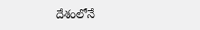దేశంలోనే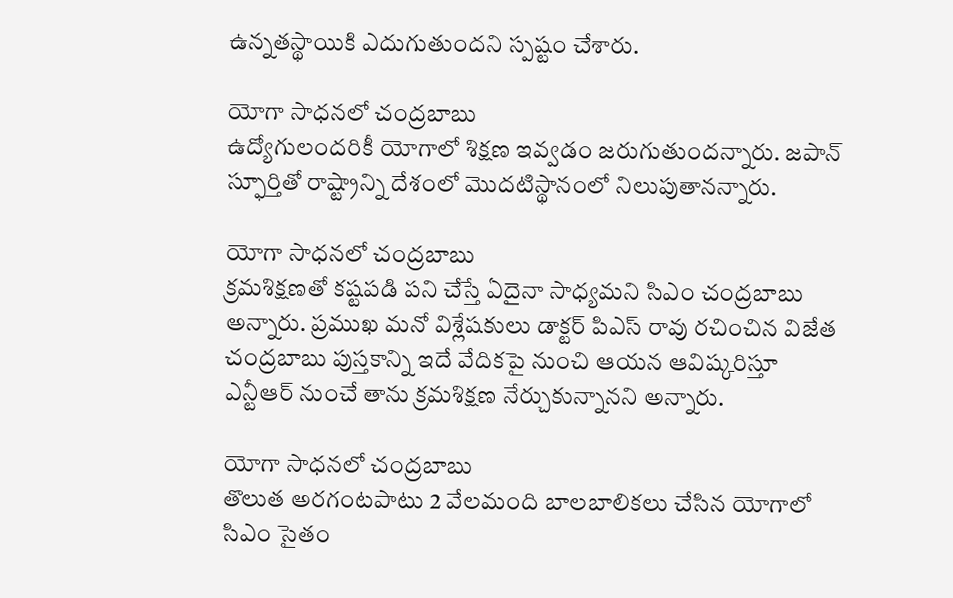ఉన్నతస్థాయికి ఎదుగుతుందని స్పష్టం చేశారు.

యోగా సాధనలో చంద్రబాబు
ఉద్యోగులందరికీ యోగాలో శిక్షణ ఇవ్వడం జరుగుతుందన్నారు. జపాన్ స్ఫూర్తితో రాష్ట్రాన్ని దేశంలో మొదటిస్థానంలో నిలుపుతానన్నారు.

యోగా సాధనలో చంద్రబాబు
క్రమశిక్షణతో కష్టపడి పని చేస్తే ఏదైనా సాధ్యమని సిఎం చంద్రబాబు అన్నారు. ప్రముఖ మనో విశ్లేషకులు డాక్టర్ పిఎస్ రావు రచించిన విజేత చంద్రబాబు పుస్తకాన్ని ఇదే వేదికపై నుంచి ఆయన ఆవిష్కరిస్తూ ఎన్టీఆర్ నుంచే తాను క్రమశిక్షణ నేర్చుకున్నానని అన్నారు.

యోగా సాధనలో చంద్రబాబు
తొలుత అరగంటపాటు 2 వేలమంది బాలబాలికలు చేసిన యోగాలో సిఎం సైతం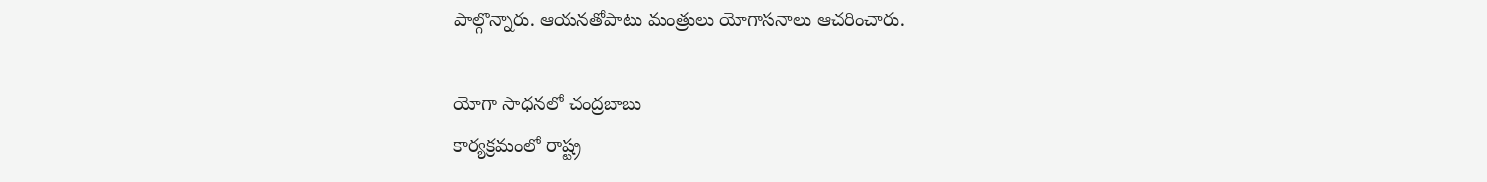పాల్గొన్నారు. ఆయనతోపాటు మంత్రులు యోగాసనాలు ఆచరించారు.

యోగా సాధనలో చంద్రబాబు
కార్యక్రమంలో రాష్ట్ర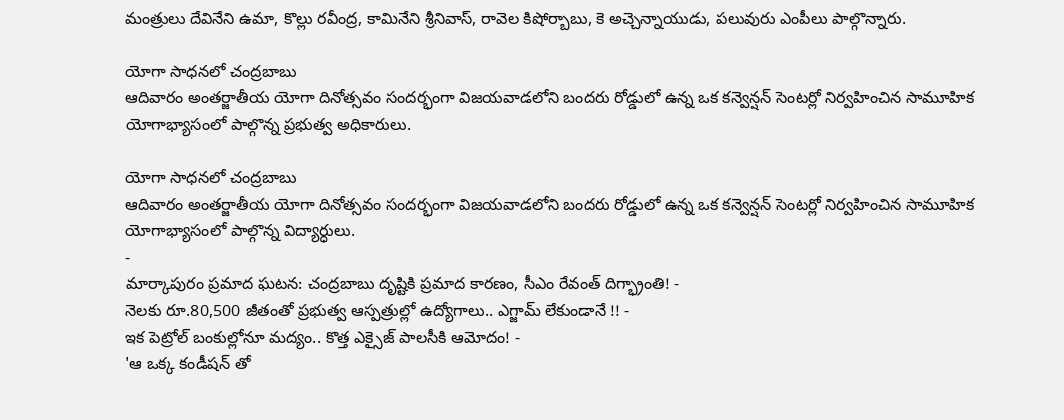మంత్రులు దేవినేని ఉమా, కొల్లు రవీంద్ర, కామినేని శ్రీనివాస్, రావెల కిషోర్బాబు, కె అచ్చెన్నాయుడు, పలువురు ఎంపీలు పాల్గొన్నారు.

యోగా సాధనలో చంద్రబాబు
ఆదివారం అంతర్జాతీయ యోగా దినోత్సవం సందర్భంగా విజయవాడలోని బందరు రోడ్డులో ఉన్న ఒక కన్వెన్షన్ సెంటర్లో నిర్వహించిన సామూహిక యోగాభ్యాసంలో పాల్గొన్న ప్రభుత్వ అధికారులు.

యోగా సాధనలో చంద్రబాబు
ఆదివారం అంతర్జాతీయ యోగా దినోత్సవం సందర్భంగా విజయవాడలోని బందరు రోడ్డులో ఉన్న ఒక కన్వెన్షన్ సెంటర్లో నిర్వహించిన సామూహిక యోగాభ్యాసంలో పాల్గొన్న విద్యార్ధులు.
-
మార్కాపురం ప్రమాద ఘటన: చంద్రబాబు దృష్టికి ప్రమాద కారణం, సీఎం రేవంత్ దిగ్భ్రాంతి! -
నెలకు రూ.80,500 జీతంతో ప్రభుత్వ ఆస్పత్రుల్లో ఉద్యోగాలు.. ఎగ్జామ్ లేకుండానే !! -
ఇక పెట్రోల్ బంకుల్లోనూ మద్యం.. కొత్త ఎక్సైజ్ పాలసీకి ఆమోదం! -
'ఆ ఒక్క కండీషన్ తో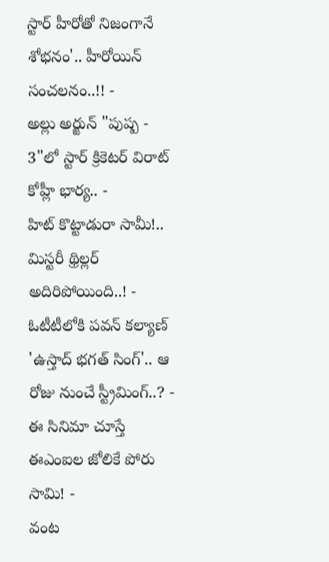స్టార్ హీరోతో నిజంగానే శోభనం'.. హీరోయిన్ సంచలనం..!! -
అల్లు అర్జున్ "పుష్ప - 3"లో స్టార్ క్రికెటర్ విరాట్ కోహ్లీ భార్య.. -
హిట్ కొట్టాడురా సామీ!.. మిస్టరీ థ్రిల్లర్ అదిరిపోయింది..! -
ఓటీటీలోకి పవన్ కల్యాణ్ 'ఉస్తాద్ భగత్ సింగ్'.. ఆ రోజు నుంచే స్ట్రీమింగ్..? -
ఈ సినిమా చూస్తే ఈఎంఐల జోలికే పోరు సామి! -
వంట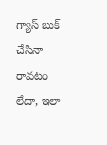గ్యాస్ బుక్ చేసినా రావటం లేదా, ఇలా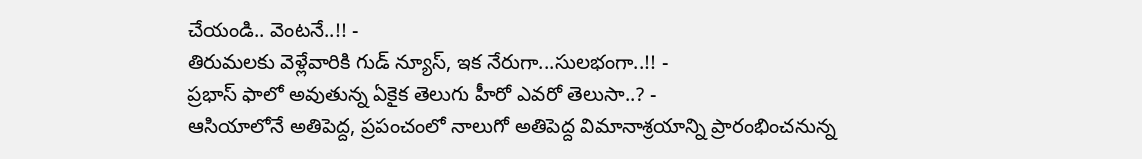చేయండి.. వెంటనే..!! -
తిరుమలకు వెళ్లేవారికి గుడ్ న్యూస్, ఇక నేరుగా...సులభంగా..!! -
ప్రభాస్ ఫాలో అవుతున్న ఏకైక తెలుగు హీరో ఎవరో తెలుసా..? -
ఆసియాలోనే అతిపెద్ద, ప్రపంచంలో నాలుగో అతిపెద్ద విమానాశ్రయాన్ని ప్రారంభించనున్న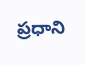ప్రధాని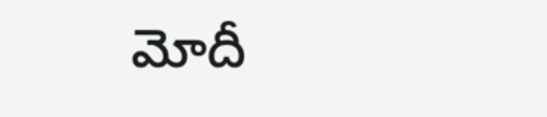మోదీ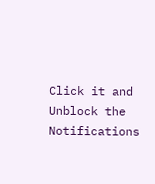Click it and Unblock the Notifications